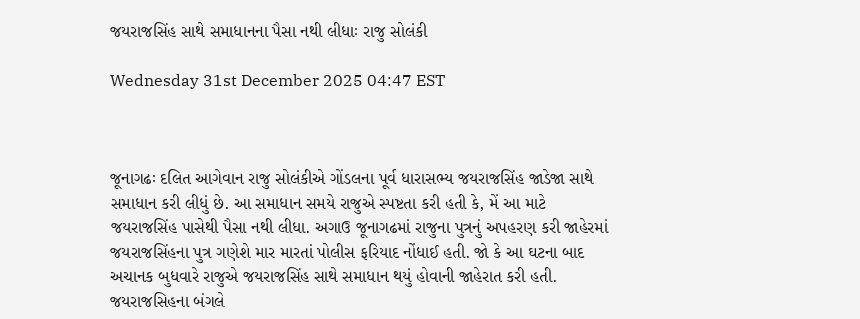જયરાજસિંહ સાથે સમાધાનના પૈસા નથી લીધાઃ રાજુ સોલંકી

Wednesday 31st December 2025 04:47 EST



જૂનાગઢઃ દલિત આગેવાન રાજુ સોલંકીએ ગોંડલના પૂર્વ ધારાસભ્ય જયરાજસિંહ જાડેજા સાથે સમાધાન કરી લીધું છે. આ સમાધાન સમયે રાજુએ સ્પષ્ટતા કરી હતી કે, મેં આ માટે જયરાજસિંહ પાસેથી પૈસા નથી લીધા. અગાઉ જૂનાગઢમાં રાજુના પુત્રનું અપહરણ કરી જાહેરમાં જયરાજસિંહના પુત્ર ગણેશે માર મારતાં પોલીસ ફરિયાદ નોંધાઈ હતી. જો કે આ ઘટના બાદ અચાનક બુધવારે રાજુએ જયરાજસિંહ સાથે સમાધાન થયું હોવાની જાહેરાત કરી હતી. જયરાજસિહના બંગલે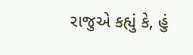રાજુએ કહ્યું કે, હું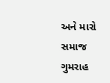અને મારો સમાજ ગુમરાહ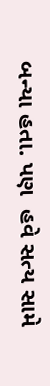બન્યા હતા. પણ  હવે સત્ય સામે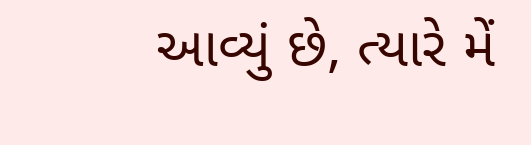આવ્યું છે, ત્યારે મેં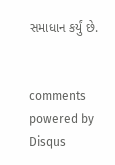સમાધાન કર્યું છે.


comments powered by Disqus